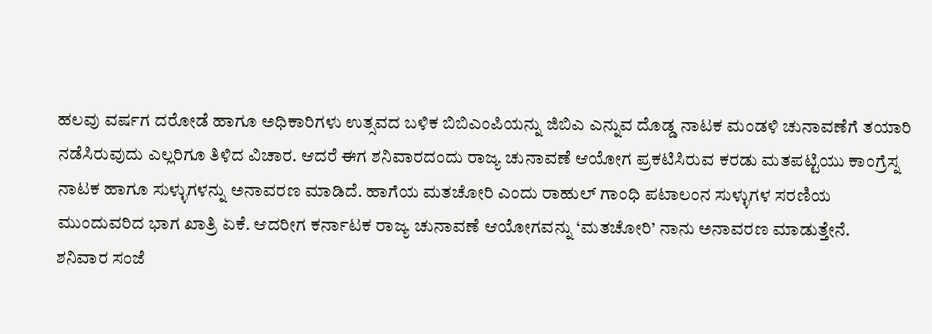ಹಲವು ವರ್ಷಗ ದರೋಡೆ ಹಾಗೂ ಅಧಿಕಾರಿಗಳು ಉತ್ಸವದ ಬಳಿಕ ಬಿಬಿಎಂಪಿಯನ್ನು ಜಿಬಿಎ ಎನ್ನುವ ದೊಡ್ಡ ನಾಟಕ ಮಂಡಳಿ ಚುನಾವಣೆಗೆ ತಯಾರಿ ನಡೆಸಿರುವುದು ಎಲ್ಲರಿಗೂ ತಿಳಿದ ವಿಚಾರ. ಆದರೆ ಈಗ ಶನಿವಾರದಂದು ರಾಜ್ಯ ಚುನಾವಣೆ ಆಯೋಗ ಪ್ರಕಟಿಸಿರುವ ಕರಡು ಮತಪಟ್ಟಿಯು ಕಾಂಗ್ರೆಸ್ನ ನಾಟಕ ಹಾಗೂ ಸುಳ್ಳುಗಳನ್ನು ಅನಾವರಣ ಮಾಡಿದೆ. ಹಾಗೆಯ ಮತಚೋರಿ ಎಂದು ರಾಹುಲ್ ಗಾಂಧಿ ಪಟಾಲಂನ ಸುಳ್ಳುಗಳ ಸರಣಿಯ ಮುಂದುವರಿದ ಭಾಗ ಖಾತ್ರಿ ಏಕೆ. ಆದರೀಗ ಕರ್ನಾಟಕ ರಾಜ್ಯ ಚುನಾವಣೆ ಆಯೋಗವನ್ನು ‘ಮತಚೋರಿ’ ನಾನು ಅನಾವರಣ ಮಾಡುತ್ತೇನೆ.
ಶನಿವಾರ ಸಂಜೆ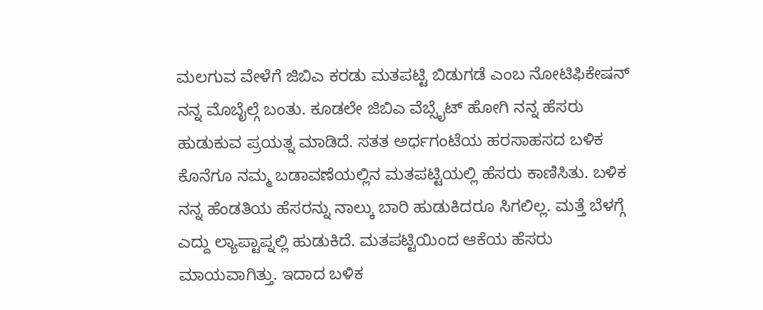ಮಲಗುವ ವೇಳೆಗೆ ಜಿಬಿಎ ಕರಡು ಮತಪಟ್ಟಿ ಬಿಡುಗಡೆ ಎಂಬ ನೋಟಿಫಿಕೇಷನ್ ನನ್ನ ಮೊಬೈಲ್ಗೆ ಬಂತು. ಕೂಡಲೇ ಜಿಬಿಎ ವೆಬ್ಸೈಟ್ ಹೋಗಿ ನನ್ನ ಹೆಸರು ಹುಡುಕುವ ಪ್ರಯತ್ನ ಮಾಡಿದೆ. ಸತತ ಅರ್ಧಗಂಟೆಯ ಹರಸಾಹಸದ ಬಳಿಕ ಕೊನೆಗೂ ನಮ್ಮ ಬಡಾವಣೆಯಲ್ಲಿನ ಮತಪಟ್ಟಿಯಲ್ಲಿ ಹೆಸರು ಕಾಣಿಸಿತು. ಬಳಿಕ ನನ್ನ ಹೆಂಡತಿಯ ಹೆಸರನ್ನು ನಾಲ್ಕು ಬಾರಿ ಹುಡುಕಿದರೂ ಸಿಗಲಿಲ್ಲ. ಮತ್ತೆ ಬೆಳಗ್ಗೆ ಎದ್ದು ಲ್ಯಾಪ್ಟಾಪ್ನಲ್ಲಿ ಹುಡುಕಿದೆ. ಮತಪಟ್ಟಿಯಿಂದ ಆಕೆಯ ಹೆಸರು ಮಾಯವಾಗಿತ್ತು. ಇದಾದ ಬಳಿಕ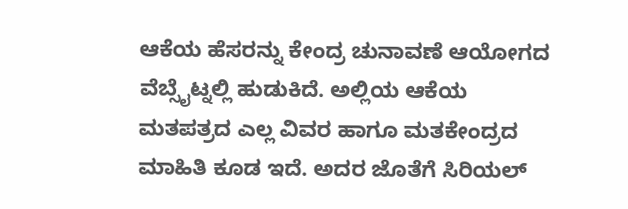ಆಕೆಯ ಹೆಸರನ್ನು ಕೇಂದ್ರ ಚುನಾವಣೆ ಆಯೋಗದ ವೆಬ್ಸೈಟ್ನಲ್ಲಿ ಹುಡುಕಿದೆ. ಅಲ್ಲಿಯ ಆಕೆಯ ಮತಪತ್ರದ ಎಲ್ಲ ವಿವರ ಹಾಗೂ ಮತಕೇಂದ್ರದ ಮಾಹಿತಿ ಕೂಡ ಇದೆ. ಅದರ ಜೊತೆಗೆ ಸಿರಿಯಲ್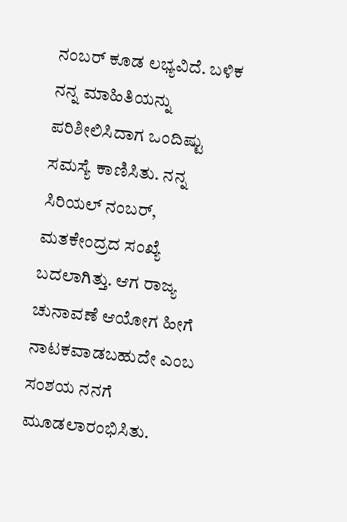ನಂಬರ್ ಕೂಡ ಲಭ್ಯವಿದೆ. ಬಳಿಕ ನನ್ನ ಮಾಹಿತಿಯನ್ನು ಪರಿಶೀಲಿಸಿದಾಗ ಒಂದಿಷ್ಟು ಸಮಸ್ಯೆ ಕಾಣಿಸಿತು. ನನ್ನ ಸಿರಿಯಲ್ ನಂಬರ್, ಮತಕೇಂದ್ರದ ಸಂಖ್ಯೆ ಬದಲಾಗಿತ್ತು. ಆಗ ರಾಜ್ಯ ಚುನಾವಣೆ ಆಯೋಗ ಹೀಗೆ ನಾಟಕವಾಡಬಹುದೇ ಎಂಬ ಸಂಶಯ ನನಗೆ ಮೂಡಲಾರಂಭಿಸಿತು.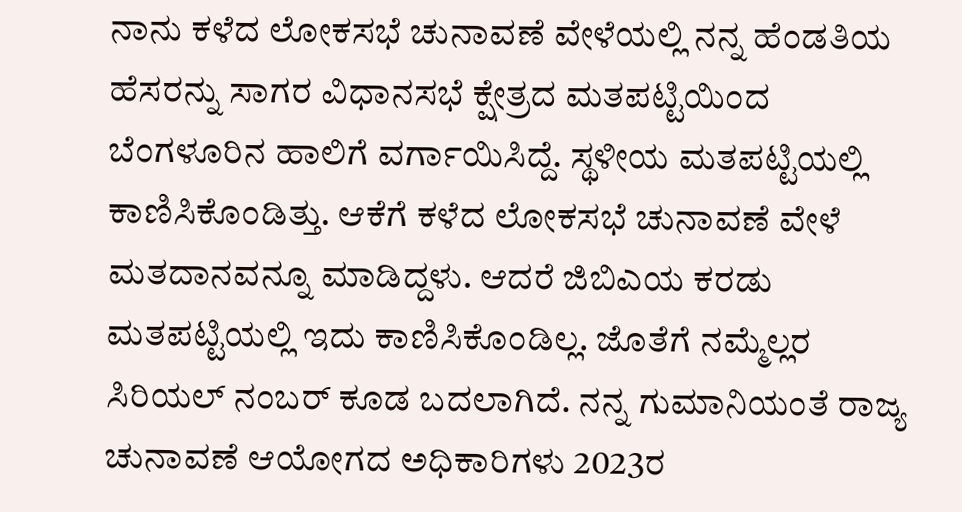ನಾನು ಕಳೆದ ಲೋಕಸಭೆ ಚುನಾವಣೆ ವೇಳೆಯಲ್ಲಿ ನನ್ನ ಹೆಂಡತಿಯ ಹೆಸರನ್ನು ಸಾಗರ ವಿಧಾನಸಭೆ ಕ್ಷೇತ್ರದ ಮತಪಟ್ಟಿಯಿಂದ ಬೆಂಗಳೂರಿನ ಹಾಲಿಗೆ ವರ್ಗಾಯಿಸಿದ್ದೆ. ಸ್ಥಳೀಯ ಮತಪಟ್ಟಿಯಲ್ಲಿ ಕಾಣಿಸಿಕೊಂಡಿತ್ತು. ಆಕೆಗೆ ಕಳೆದ ಲೋಕಸಭೆ ಚುನಾವಣೆ ವೇಳೆ ಮತದಾನವನ್ನೂ ಮಾಡಿದ್ದಳು. ಆದರೆ ಜಿಬಿಎಯ ಕರಡು ಮತಪಟ್ಟಿಯಲ್ಲಿ ಇದು ಕಾಣಿಸಿಕೊಂಡಿಲ್ಲ. ಜೊತೆಗೆ ನಮ್ಮೆಲ್ಲರ ಸಿರಿಯಲ್ ನಂಬರ್ ಕೂಡ ಬದಲಾಗಿದೆ. ನನ್ನ ಗುಮಾನಿಯಂತೆ ರಾಜ್ಯ ಚುನಾವಣೆ ಆಯೋಗದ ಅಧಿಕಾರಿಗಳು 2023ರ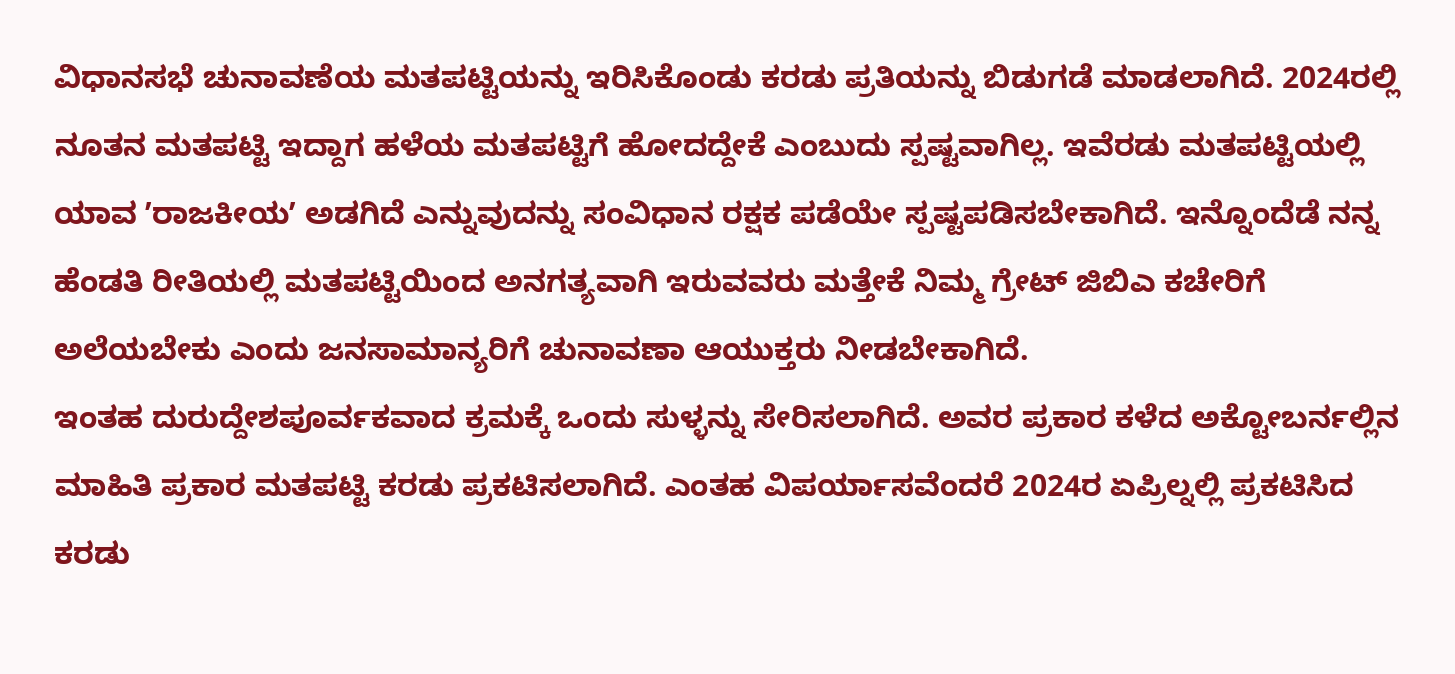ವಿಧಾನಸಭೆ ಚುನಾವಣೆಯ ಮತಪಟ್ಟಿಯನ್ನು ಇರಿಸಿಕೊಂಡು ಕರಡು ಪ್ರತಿಯನ್ನು ಬಿಡುಗಡೆ ಮಾಡಲಾಗಿದೆ. 2024ರಲ್ಲಿ ನೂತನ ಮತಪಟ್ಟಿ ಇದ್ದಾಗ ಹಳೆಯ ಮತಪಟ್ಟಿಗೆ ಹೋದದ್ದೇಕೆ ಎಂಬುದು ಸ್ಪಷ್ಟವಾಗಿಲ್ಲ. ಇವೆರಡು ಮತಪಟ್ಟಿಯಲ್ಲಿ ಯಾವ ʼರಾಜಕೀಯʼ ಅಡಗಿದೆ ಎನ್ನುವುದನ್ನು ಸಂವಿಧಾನ ರಕ್ಷಕ ಪಡೆಯೇ ಸ್ಪಷ್ಟಪಡಿಸಬೇಕಾಗಿದೆ. ಇನ್ನೊಂದೆಡೆ ನನ್ನ ಹೆಂಡತಿ ರೀತಿಯಲ್ಲಿ ಮತಪಟ್ಟಿಯಿಂದ ಅನಗತ್ಯವಾಗಿ ಇರುವವರು ಮತ್ತೇಕೆ ನಿಮ್ಮ ಗ್ರೇಟ್ ಜಿಬಿಎ ಕಚೇರಿಗೆ ಅಲೆಯಬೇಕು ಎಂದು ಜನಸಾಮಾನ್ಯರಿಗೆ ಚುನಾವಣಾ ಆಯುಕ್ತರು ನೀಡಬೇಕಾಗಿದೆ.
ಇಂತಹ ದುರುದ್ದೇಶಪೂರ್ವಕವಾದ ಕ್ರಮಕ್ಕೆ ಒಂದು ಸುಳ್ಳನ್ನು ಸೇರಿಸಲಾಗಿದೆ. ಅವರ ಪ್ರಕಾರ ಕಳೆದ ಅಕ್ಟೋಬರ್ನಲ್ಲಿನ ಮಾಹಿತಿ ಪ್ರಕಾರ ಮತಪಟ್ಟಿ ಕರಡು ಪ್ರಕಟಿಸಲಾಗಿದೆ. ಎಂತಹ ವಿಪರ್ಯಾಸವೆಂದರೆ 2024ರ ಏಪ್ರಿಲ್ನಲ್ಲಿ ಪ್ರಕಟಿಸಿದ ಕರಡು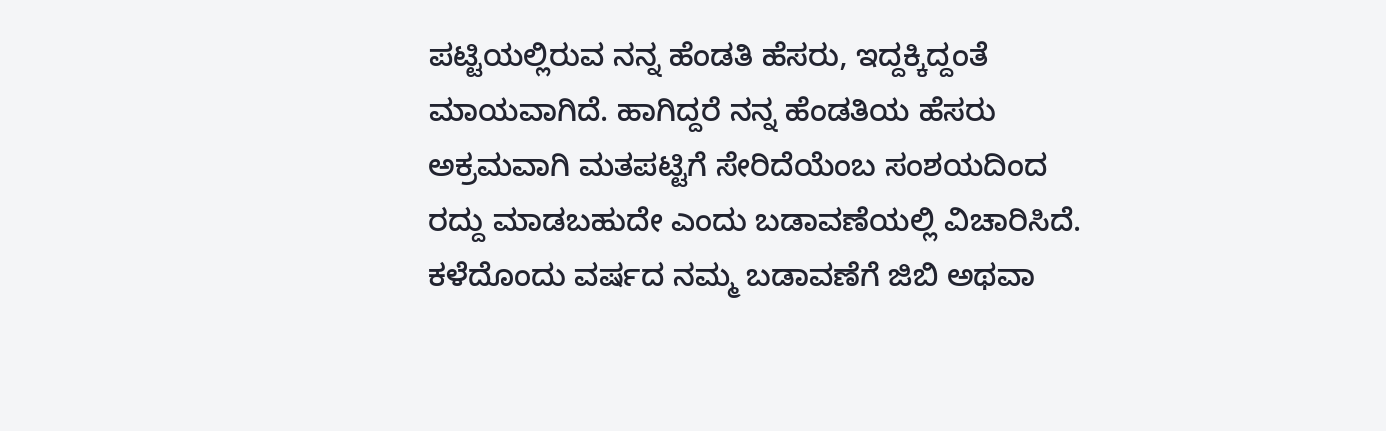ಪಟ್ಟಿಯಲ್ಲಿರುವ ನನ್ನ ಹೆಂಡತಿ ಹೆಸರು, ಇದ್ದಕ್ಕಿದ್ದಂತೆ ಮಾಯವಾಗಿದೆ. ಹಾಗಿದ್ದರೆ ನನ್ನ ಹೆಂಡತಿಯ ಹೆಸರು ಅಕ್ರಮವಾಗಿ ಮತಪಟ್ಟಿಗೆ ಸೇರಿದೆಯೆಂಬ ಸಂಶಯದಿಂದ ರದ್ದು ಮಾಡಬಹುದೇ ಎಂದು ಬಡಾವಣೆಯಲ್ಲಿ ವಿಚಾರಿಸಿದೆ. ಕಳೆದೊಂದು ವರ್ಷದ ನಮ್ಮ ಬಡಾವಣೆಗೆ ಜಿಬಿ ಅಥವಾ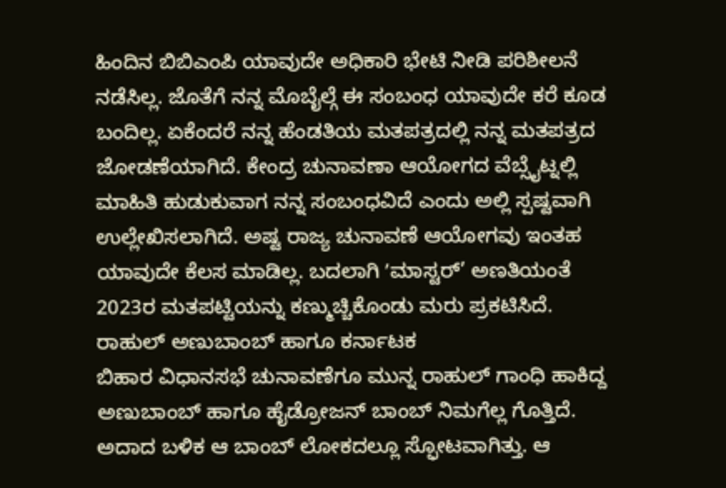ಹಿಂದಿನ ಬಿಬಿಎಂಪಿ ಯಾವುದೇ ಅಧಿಕಾರಿ ಭೇಟಿ ನೀಡಿ ಪರಿಶೀಲನೆ ನಡೆಸಿಲ್ಲ. ಜೊತೆಗೆ ನನ್ನ ಮೊಬೈಲ್ಗೆ ಈ ಸಂಬಂಧ ಯಾವುದೇ ಕರೆ ಕೂಡ ಬಂದಿಲ್ಲ. ಏಕೆಂದರೆ ನನ್ನ ಹೆಂಡತಿಯ ಮತಪತ್ರದಲ್ಲಿ ನನ್ನ ಮತಪತ್ರದ ಜೋಡಣೆಯಾಗಿದೆ. ಕೇಂದ್ರ ಚುನಾವಣಾ ಆಯೋಗದ ವೆಬ್ಸೈಟ್ನಲ್ಲಿ ಮಾಹಿತಿ ಹುಡುಕುವಾಗ ನನ್ನ ಸಂಬಂಧವಿದೆ ಎಂದು ಅಲ್ಲಿ ಸ್ಪಷ್ಟವಾಗಿ ಉಲ್ಲೇಖಿಸಲಾಗಿದೆ. ಅಷ್ಟ ರಾಜ್ಯ ಚುನಾವಣೆ ಆಯೋಗವು ಇಂತಹ ಯಾವುದೇ ಕೆಲಸ ಮಾಡಿಲ್ಲ. ಬದಲಾಗಿ ʼಮಾಸ್ಟರ್’ ಅಣತಿಯಂತೆ 2023ರ ಮತಪಟ್ಟಿಯನ್ನು ಕಣ್ಮುಚ್ಚಿಕೊಂಡು ಮರು ಪ್ರಕಟಿಸಿದೆ.
ರಾಹುಲ್ ಅಣುಬಾಂಬ್ ಹಾಗೂ ಕರ್ನಾಟಕ
ಬಿಹಾರ ವಿಧಾನಸಭೆ ಚುನಾವಣೆಗೂ ಮುನ್ನ ರಾಹುಲ್ ಗಾಂಧಿ ಹಾಕಿದ್ದ ಅಣುಬಾಂಬ್ ಹಾಗೂ ಹೈಡ್ರೋಜನ್ ಬಾಂಬ್ ನಿಮಗೆಲ್ಲ ಗೊತ್ತಿದೆ. ಅದಾದ ಬಳಿಕ ಆ ಬಾಂಬ್ ಲೋಕದಲ್ಲೂ ಸ್ಫೋಟವಾಗಿತ್ತು. ಆ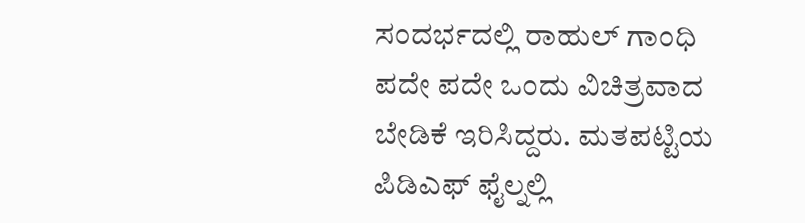ಸಂದರ್ಭದಲ್ಲಿ ರಾಹುಲ್ ಗಾಂಧಿ ಪದೇ ಪದೇ ಒಂದು ವಿಚಿತ್ರವಾದ ಬೇಡಿಕೆ ಇರಿಸಿದ್ದರು. ಮತಪಟ್ಟಿಯ ಪಿಡಿಎಫ್ ಫೈಲ್ನಲ್ಲಿ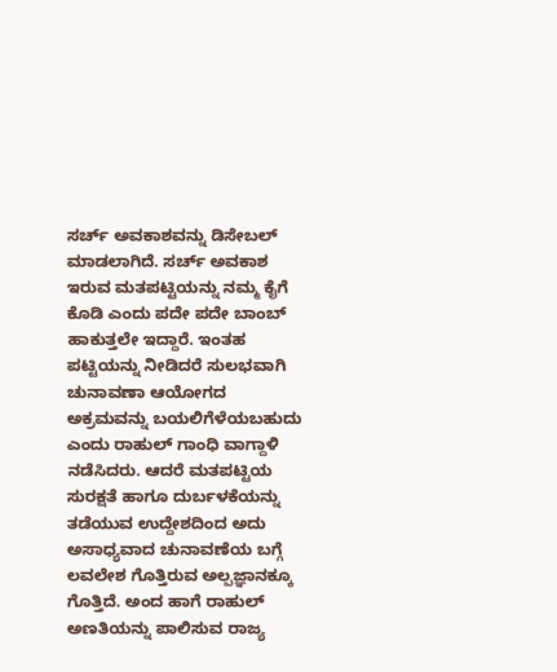ಸರ್ಚ್ ಅವಕಾಶವನ್ನು ಡಿಸೇಬಲ್ ಮಾಡಲಾಗಿದೆ. ಸರ್ಚ್ ಅವಕಾಶ ಇರುವ ಮತಪಟ್ಟಿಯನ್ನು ನಮ್ಮ ಕೈಗೆ ಕೊಡಿ ಎಂದು ಪದೇ ಪದೇ ಬಾಂಬ್ ಹಾಕುತ್ತಲೇ ಇದ್ದಾರೆ. ಇಂತಹ ಪಟ್ಟಿಯನ್ನು ನೀಡಿದರೆ ಸುಲಭವಾಗಿ ಚುನಾವಣಾ ಆಯೋಗದ ಅಕ್ರಮವನ್ನು ಬಯಲಿಗೆಳೆಯಬಹುದು ಎಂದು ರಾಹುಲ್ ಗಾಂಧಿ ವಾಗ್ದಾಳಿ ನಡೆಸಿದರು. ಆದರೆ ಮತಪಟ್ಟಿಯ ಸುರಕ್ಷತೆ ಹಾಗೂ ದುರ್ಬಳಕೆಯನ್ನು ತಡೆಯುವ ಉದ್ದೇಶದಿಂದ ಅದು ಅಸಾಧ್ಯವಾದ ಚುನಾವಣೆಯ ಬಗ್ಗೆ ಲವಲೇಶ ಗೊತ್ತಿರುವ ಅಲ್ಪಜ್ಞಾನಕ್ಕೂ ಗೊತ್ತಿದೆ. ಅಂದ ಹಾಗೆ ರಾಹುಲ್ ಅಣತಿಯನ್ನು ಪಾಲಿಸುವ ರಾಜ್ಯ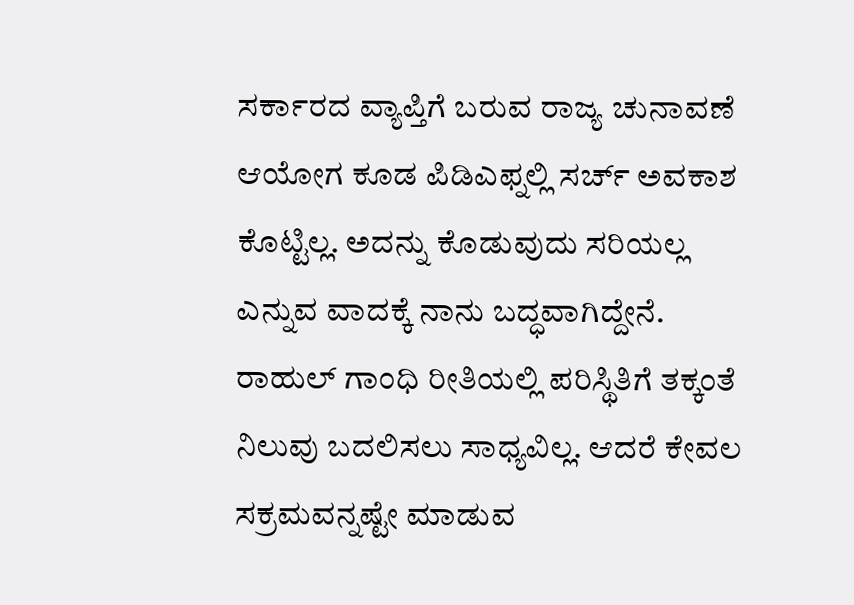ಸರ್ಕಾರದ ವ್ಯಾಪ್ತಿಗೆ ಬರುವ ರಾಜ್ಯ ಚುನಾವಣೆ ಆಯೋಗ ಕೂಡ ಪಿಡಿಎಫ್ನಲ್ಲಿ ಸರ್ಚ್ ಅವಕಾಶ ಕೊಟ್ಟಿಲ್ಲ. ಅದನ್ನು ಕೊಡುವುದು ಸರಿಯಲ್ಲ ಎನ್ನುವ ವಾದಕ್ಕೆ ನಾನು ಬದ್ಧವಾಗಿದ್ದೇನೆ. ರಾಹುಲ್ ಗಾಂಧಿ ರೀತಿಯಲ್ಲಿ ಪರಿಸ್ಥಿತಿಗೆ ತಕ್ಕಂತೆ ನಿಲುವು ಬದಲಿಸಲು ಸಾಧ್ಯವಿಲ್ಲ. ಆದರೆ ಕೇವಲ ಸಕ್ರಮವನ್ನಷ್ಟೇ ಮಾಡುವ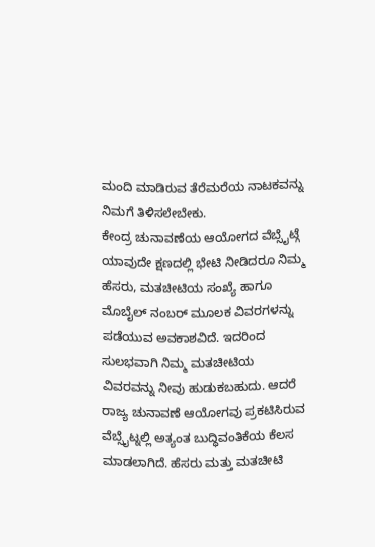ಮಂದಿ ಮಾಡಿರುವ ತೆರೆಮರೆಯ ನಾಟಕವನ್ನು ನಿಮಗೆ ತಿಳಿಸಲೇಬೇಕು.
ಕೇಂದ್ರ ಚುನಾವಣೆಯ ಆಯೋಗದ ವೆಬ್ಸೈಟ್ಗೆ ಯಾವುದೇ ಕ್ಷಣದಲ್ಲಿ ಭೇಟಿ ನೀಡಿದರೂ ನಿಮ್ಮ ಹೆಸರು, ಮತಚೀಟಿಯ ಸಂಖ್ಯೆ ಹಾಗೂ ಮೊಬೈಲ್ ನಂಬರ್ ಮೂಲಕ ವಿವರಗಳನ್ನು ಪಡೆಯುವ ಅವಕಾಶವಿದೆ. ಇದರಿಂದ ಸುಲಭವಾಗಿ ನಿಮ್ಮ ಮತಚೀಟಿಯ ವಿವರವನ್ನು ನೀವು ಹುಡುಕಬಹುದು. ಆದರೆ ರಾಜ್ಯ ಚುನಾವಣೆ ಆಯೋಗವು ಪ್ರಕಟಿಸಿರುವ ವೆಬ್ಸೈಟ್ನಲ್ಲಿ ಅತ್ಯಂತ ಬುದ್ಧಿವಂತಿಕೆಯ ಕೆಲಸ ಮಾಡಲಾಗಿದೆ. ಹೆಸರು ಮತ್ತು ಮತಚೀಟಿ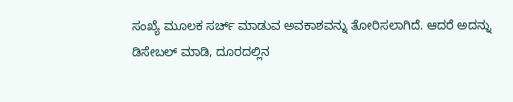ಸಂಖ್ಯೆ ಮೂಲಕ ಸರ್ಚ್ ಮಾಡುವ ಅವಕಾಶವನ್ನು ತೋರಿಸಲಾಗಿದೆ. ಆದರೆ ಅದನ್ನು ಡಿಸೇಬಲ್ ಮಾಡಿ, ದೂರದಲ್ಲಿನ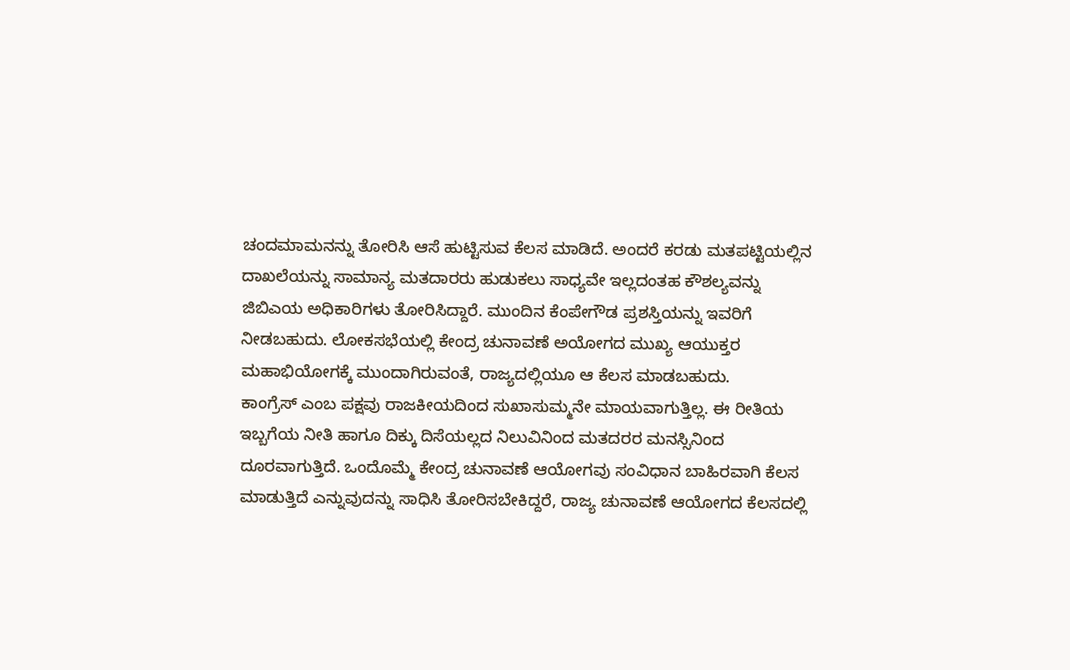ಚಂದಮಾಮನನ್ನು ತೋರಿಸಿ ಆಸೆ ಹುಟ್ಟಿಸುವ ಕೆಲಸ ಮಾಡಿದೆ. ಅಂದರೆ ಕರಡು ಮತಪಟ್ಟಿಯಲ್ಲಿನ ದಾಖಲೆಯನ್ನು ಸಾಮಾನ್ಯ ಮತದಾರರು ಹುಡುಕಲು ಸಾಧ್ಯವೇ ಇಲ್ಲದಂತಹ ಕೌಶಲ್ಯವನ್ನು ಜಿಬಿಎಯ ಅಧಿಕಾರಿಗಳು ತೋರಿಸಿದ್ದಾರೆ. ಮುಂದಿನ ಕೆಂಪೇಗೌಡ ಪ್ರಶಸ್ತಿಯನ್ನು ಇವರಿಗೆ ನೀಡಬಹುದು. ಲೋಕಸಭೆಯಲ್ಲಿ ಕೇಂದ್ರ ಚುನಾವಣೆ ಅಯೋಗದ ಮುಖ್ಯ ಆಯುಕ್ತರ ಮಹಾಭಿಯೋಗಕ್ಕೆ ಮುಂದಾಗಿರುವಂತೆ, ರಾಜ್ಯದಲ್ಲಿಯೂ ಆ ಕೆಲಸ ಮಾಡಬಹುದು.
ಕಾಂಗ್ರೆಸ್ ಎಂಬ ಪಕ್ಷವು ರಾಜಕೀಯದಿಂದ ಸುಖಾಸುಮ್ಮನೇ ಮಾಯವಾಗುತ್ತಿಲ್ಲ. ಈ ರೀತಿಯ ಇಬ್ಬಗೆಯ ನೀತಿ ಹಾಗೂ ದಿಕ್ಕು ದಿಸೆಯಲ್ಲದ ನಿಲುವಿನಿಂದ ಮತದರರ ಮನಸ್ಸಿನಿಂದ ದೂರವಾಗುತ್ತಿದೆ. ಒಂದೊಮ್ಮೆ ಕೇಂದ್ರ ಚುನಾವಣೆ ಆಯೋಗವು ಸಂವಿಧಾನ ಬಾಹಿರವಾಗಿ ಕೆಲಸ ಮಾಡುತ್ತಿದೆ ಎನ್ನುವುದನ್ನು ಸಾಧಿಸಿ ತೋರಿಸಬೇಕಿದ್ದರೆ, ರಾಜ್ಯ ಚುನಾವಣೆ ಆಯೋಗದ ಕೆಲಸದಲ್ಲಿ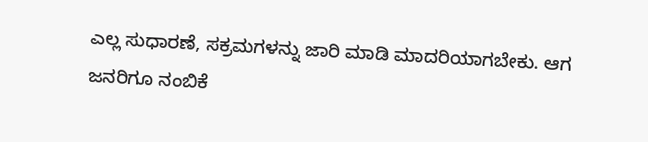ಎಲ್ಲ ಸುಧಾರಣೆ, ಸಕ್ರಮಗಳನ್ನು ಜಾರಿ ಮಾಡಿ ಮಾದರಿಯಾಗಬೇಕು. ಆಗ ಜನರಿಗೂ ನಂಬಿಕೆ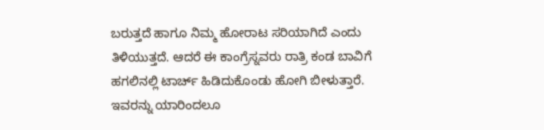ಬರುತ್ತದೆ ಹಾಗೂ ನಿಮ್ಮ ಹೋರಾಟ ಸರಿಯಾಗಿದೆ ಎಂದು ತಿಳಿಯುತ್ತದೆ. ಆದರೆ ಈ ಕಾಂಗ್ರೆಸ್ನವರು ರಾತ್ರಿ ಕಂಡ ಬಾವಿಗೆ ಹಗಲಿನಲ್ಲಿ ಟಾರ್ಚ್ ಹಿಡಿದುಕೊಂಡು ಹೋಗಿ ಬೀಳುತ್ತಾರೆ. ಇವರನ್ನು ಯಾರಿಂದಲೂ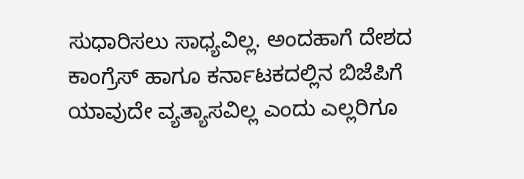ಸುಧಾರಿಸಲು ಸಾಧ್ಯವಿಲ್ಲ. ಅಂದಹಾಗೆ ದೇಶದ ಕಾಂಗ್ರೆಸ್ ಹಾಗೂ ಕರ್ನಾಟಕದಲ್ಲಿನ ಬಿಜೆಪಿಗೆ ಯಾವುದೇ ವ್ಯತ್ಯಾಸವಿಲ್ಲ ಎಂದು ಎಲ್ಲರಿಗೂ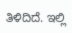ತಿಳಿದಿದೆ. ಇಲ್ಲಿ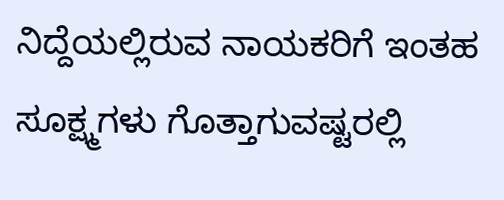ನಿದ್ದೆಯಲ್ಲಿರುವ ನಾಯಕರಿಗೆ ಇಂತಹ ಸೂಕ್ಷ್ಮಗಳು ಗೊತ್ತಾಗುವಷ್ಟರಲ್ಲಿ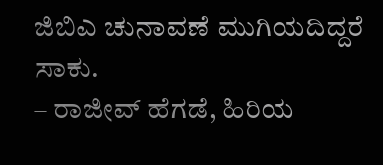ಜಿಬಿಎ ಚುನಾವಣೆ ಮುಗಿಯದಿದ್ದರೆ ಸಾಕು.
– ರಾಜೀವ್ ಹೆಗಡೆ, ಹಿರಿಯ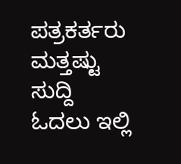ಪತ್ರಕರ್ತರು
ಮತ್ತಷ್ಟು ಸುದ್ದಿ ಓದಲು ಇಲ್ಲಿ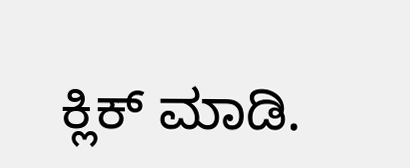ಕ್ಲಿಕ್ ಮಾಡಿ.